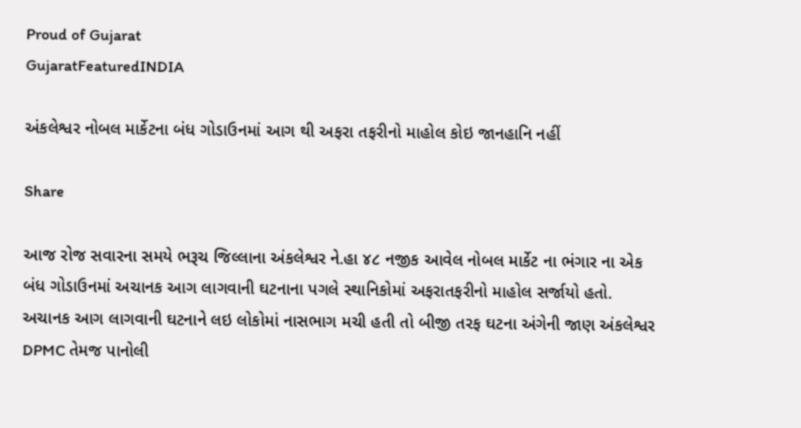Proud of Gujarat
GujaratFeaturedINDIA

અંકલેશ્વર નોબલ માર્કેટના બંધ ગોડાઉનમાં આગ થી અફરા તફરીનો માહોલ કોઇ જાનહાનિ નહીં

Share

આજ રોજ સવારના સમયે ભરૂચ જિલ્લાના અંકલેશ્વર ને.હા ૪૮ નજીક આવેલ નોબલ માર્કેટ ના ભંગાર ના એક બંધ ગોડાઉનમાં અચાનક આગ લાગવાની ઘટનાના પગલે સ્થાનિકોમાં અફરાતફરીનો માહોલ સર્જાયો હતો. અચાનક આગ લાગવાની ઘટનાને લઇ લોકોમાં નાસભાગ મચી હતી તો બીજી તરફ ઘટના અંગેની જાણ અંકલેશ્વર DPMC તેમજ પાનોલી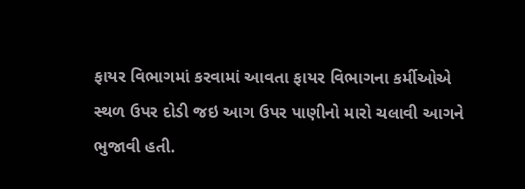ફાયર વિભાગમાં કરવામાં આવતા ફાયર વિભાગના કર્મીઓએ સ્થળ ઉપર દોડી જઇ આગ ઉપર પાણીનો મારો ચલાવી આગને ભુજાવી હતી.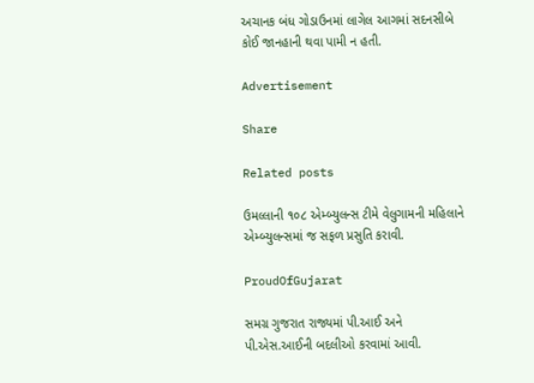અચાનક બંધ ગોડાઉનમાં લાગેલ આગમાં સદનસીબે કોઈ જાનહાની થવા પામી ન હતી.

Advertisement

Share

Related posts

ઉમલ્લાની ૧૦૮ એમ્બ્યુલન્સ ટીમે વેલુગામની મહિલાને એમ્બ્યુલન્સમાં જ સફળ પ્રસુતિ કરાવી.

ProudOfGujarat

સમગ્ર ગુજરાત રાજ્યમાં પી.આઈ અને પી.એસ.આઈની બદલીઓ કરવામાં આવી.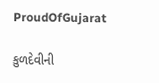ProudOfGujarat

કુળદેવીની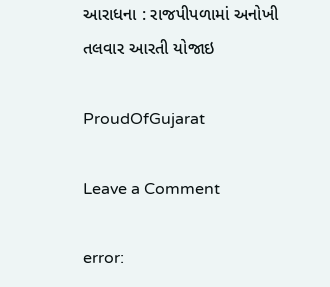આરાધના : રાજપીપળામાં અનોખી તલવાર આરતી યોજાઇ

ProudOfGujarat

Leave a Comment

error: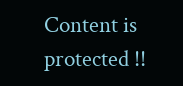Content is protected !!